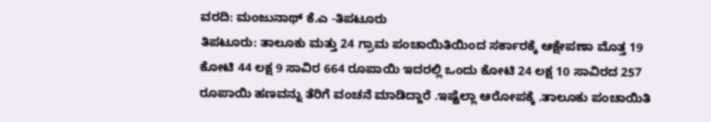ವರದಿ: ಮಂಜುನಾಥ್ ಕೆ.ಎ -ತಿಪಟೂರು
ತಿಪಟೂರು: ತಾಲೂಕು ಮತ್ತು 24 ಗ್ರಾಮ ಪಂಚಾಯಿತಿಯಿಂದ ಸರ್ಕಾರಕ್ಕೆ ಆಕ್ಷೇಪಣಾ ಮೊತ್ತ 19 ಕೋಟಿ 44 ಲಕ್ಷ 9 ಸಾವಿರ 664 ರೂಪಾಯಿ ಇದರಲ್ಲಿ ಒಂದು ಕೋಟಿ 24 ಲಕ್ಷ 10 ಸಾವಿರದ 257 ರೂಪಾಯಿ ಹಣವನ್ನು ತೆರಿಗೆ ವಂಚನೆ ಮಾಡಿದ್ದಾರೆ .ಇಷ್ಟೆಲ್ಲಾ ಆರೋಪಕ್ಕೆ .ತಾಲೂಕು ಪಂಚಾಯಿತಿ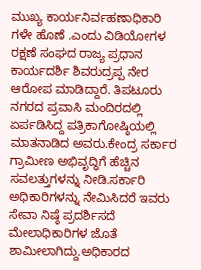ಮುಖ್ಯ ಕಾರ್ಯನಿರ್ವಹಣಾಧಿಕಾರಿ ಗಳೇ ಹೊಣೆ .ಎಂದು ವಿಡಿಯೋಗಳ ರಕ್ಷಣೆ ಸಂಘದ ರಾಜ್ಯ ಪ್ರಧಾನ ಕಾರ್ಯದರ್ಶಿ ಶಿವರುದ್ರಪ್ಪ ನೇರ ಆರೋಪ ಮಾಡಿದ್ದಾರೆ. ತಿಪಟೂರು ನಗರದ ಪ್ರವಾಸಿ ಮಂದಿರದಲ್ಲಿ ಏರ್ಪಡಿಸಿದ್ದ ಪತ್ರಿಕಾಗೋಷ್ಠಿಯಲ್ಲಿ ಮಾತನಾಡಿದ ಅವರು.ಕೇಂದ್ರ ಸರ್ಕಾರ ಗ್ರಾಮೀಣ ಅಭಿವೃದ್ಧಿಗೆ ಹೆಚ್ಚಿನ ಸವಲತ್ತುಗಳನ್ನು ನೀಡಿ.ಸರ್ಕಾರಿ ಅಧಿಕಾರಿಗಳನ್ನು ನೇಮಿಸಿದರೆ ಇವರು ಸೇವಾ ನಿಷ್ಠೆ ಪ್ರದರ್ಶಿಸದೆ ಮೇಲಾಧಿಕಾರಿಗಳ ಜೊತೆ ಶಾಮೀಲಾಗಿದ್ದು.ಅಧಿಕಾರದ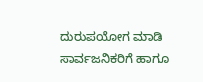ದುರುಪಯೋಗ ಮಾಡಿ ಸಾರ್ವಜನಿಕರಿಗೆ ಹಾಗೂ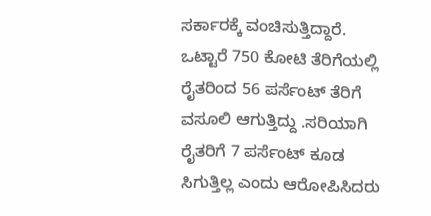ಸರ್ಕಾರಕ್ಕೆ ವಂಚಿಸುತ್ತಿದ್ದಾರೆ.
ಒಟ್ಟಾರೆ 750 ಕೋಟಿ ತೆರಿಗೆಯಲ್ಲಿ ರೈತರಿಂದ 56 ಪರ್ಸೆಂಟ್ ತೆರಿಗೆ ವಸೂಲಿ ಆಗುತ್ತಿದ್ದು .ಸರಿಯಾಗಿ ರೈತರಿಗೆ 7 ಪರ್ಸೆಂಟ್ ಕೂಡ ಸಿಗುತ್ತಿಲ್ಲ ಎಂದು ಆರೋಪಿಸಿದರು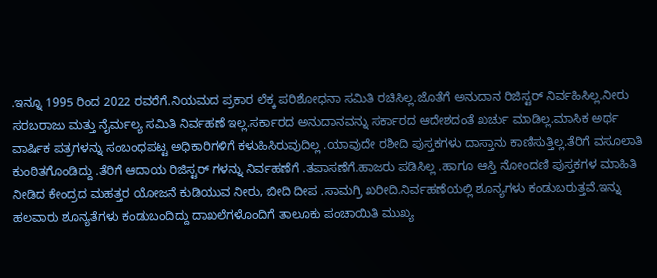.ಇನ್ನೂ 1995 ರಿಂದ 2022 ರವರೆಗೆ.ನಿಯಮದ ಪ್ರಕಾರ ಲೆಕ್ಕ ಪರಿಶೋಧನಾ ಸಮಿತಿ ರಚಿಸಿಲ್ಲ.ಜೊತೆಗೆ ಅನುದಾನ ರಿಜಿಸ್ಟರ್ ನಿರ್ವಹಿಸಿಲ್ಲ.ನೀರು ಸರಬರಾಜು ಮತ್ತು ನೈರ್ಮಲ್ಯ ಸಮಿತಿ ನಿರ್ವಹಣೆ ಇಲ್ಲ.ಸರ್ಕಾರದ ಅನುದಾನವನ್ನು ಸರ್ಕಾರದ ಆದೇಶದಂತೆ ಖರ್ಚು ಮಾಡಿಲ್ಲ.ಮಾಸಿಕ ಅರ್ಥ ವಾರ್ಷಿಕ ಪತ್ರಗಳನ್ನು ಸಂಬಂಧಪಟ್ಟ ಅಧಿಕಾರಿಗಳಿಗೆ ಕಳುಹಿಸಿರುವುದಿಲ್ಲ .ಯಾವುದೇ ರಶೀದಿ ಪುಸ್ತಕಗಳು ದಾಸ್ತಾನು ಕಾಣಿಸುತ್ತಿಲ್ಲ.ತೆರಿಗೆ ವಸೂಲಾತಿ ಕುಂಠಿತಗೊಂಡಿದ್ದು .ತೆರಿಗೆ ಆದಾಯ ರಿಜಿಸ್ಟರ್ ಗಳನ್ನು ನಿರ್ವಹಣೆಗೆ .ತಪಾಸಣೆಗೆ.ಹಾಜರು ಪಡಿಸಿಲ್ಲ .ಹಾಗೂ ಆಸ್ತಿ ನೋಂದಣಿ ಪುಸ್ತಕಗಳ ಮಾಹಿತಿ ನೀಡಿದ ಕೇಂದ್ರದ ಮಹತ್ತರ ಯೋಜನೆ ಕುಡಿಯುವ ನೀರು, ಬೀದಿ ದೀಪ .ಸಾಮಗ್ರಿ ಖರೀದಿ.ನಿರ್ವಹಣೆಯಲ್ಲಿ ಶೂನ್ಯಗಳು ಕಂಡುಬರುತ್ತವೆ.ಇನ್ನು ಹಲವಾರು ಶೂನ್ಯತೆಗಳು ಕಂಡುಬಂದಿದ್ದು ದಾಖಲೆಗಳೊಂದಿಗೆ ತಾಲೂಕು ಪಂಚಾಯಿತಿ ಮುಖ್ಯ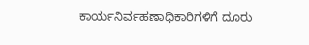ಕಾರ್ಯನಿರ್ವಹಣಾಧಿಕಾರಿಗಳಿಗೆ ದೂರು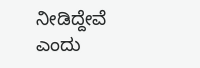ನೀಡಿದ್ದೇವೆ ಎಂದು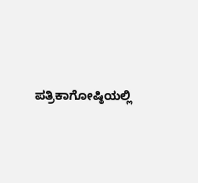ಪತ್ರಿಕಾಗೋಷ್ಠಿಯಲ್ಲಿ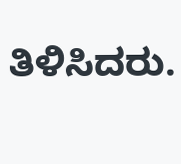ತಿಳಿಸಿದರು.